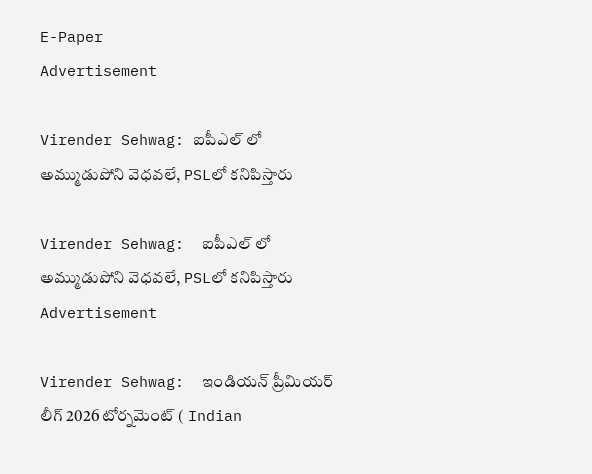E-Paper
Advertisement

Virender Sehwag: ఐపీఎల్ లో అమ్ముడుపోని వెధ‌వ‌లే, PSLలో క‌నిపిస్తారు

Virender Sehwag:  ఐపీఎల్ లో అమ్ముడుపోని వెధ‌వ‌లే, PSLలో క‌నిపిస్తారు
Advertisement

Virender Sehwag:  ఇండియన్ ప్రీమియర్ లీగ్ 2026 టోర్నమెంట్ ( Indian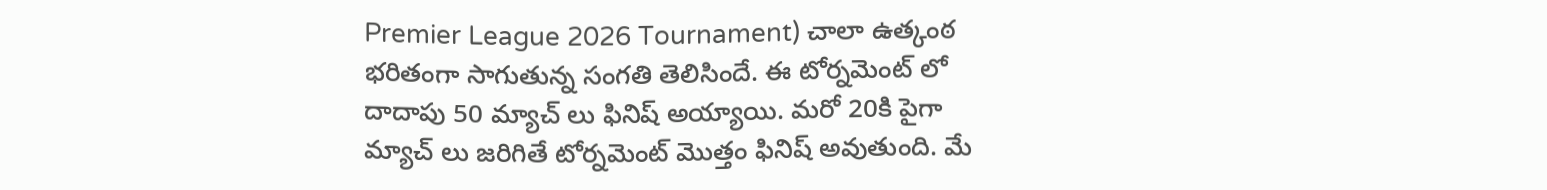Premier League 2026 Tournament) చాలా ఉత్కంఠ భరితంగా సాగుతున్న సంగతి తెలిసిందే. ఈ టోర్నమెంట్ లో దాదాపు 50 మ్యాచ్ లు ఫినిష్ అయ్యాయి. మరో 20కి పైగా మ్యాచ్ లు జరిగితే టోర్నమెంట్ మొత్తం ఫినిష్ అవుతుంది. మే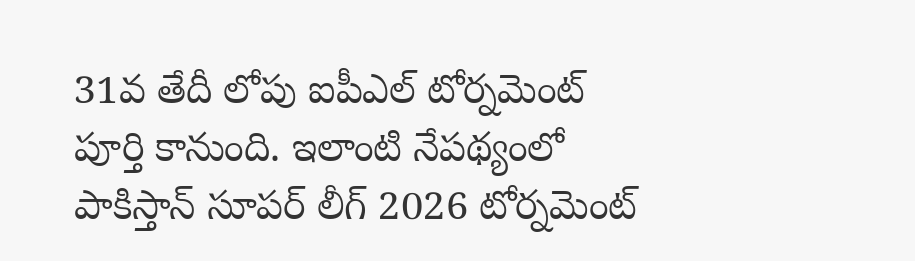31వ తేదీ లోపు ఐపీఎల్ టోర్నమెంట్ పూర్తి కానుంది. ఇలాంటి నేపథ్యంలో పాకిస్తాన్ సూపర్ లీగ్ 2026 టోర్నమెంట్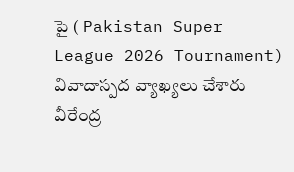పై ( Pakistan Super League 2026 Tournament) వివాదాస్పద వ్యాఖ్యలు చేశారు వీరేంద్ర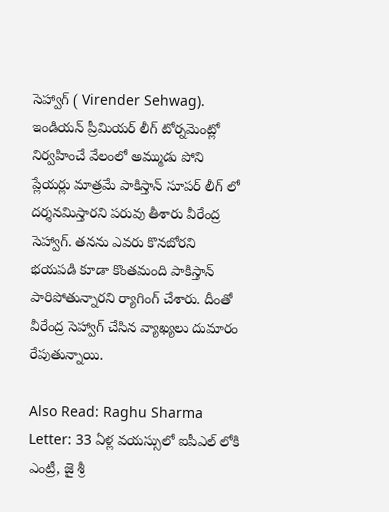సెహ్వాగ్ ( Virender Sehwag). ఇండియన్ ప్రీమియర్ లీగ్ టోర్నమెంట్లో నిర్వహించే వేలంలో అమ్ముడు పోని ప్లేయర్లు మాత్రమే పాకిస్తాన్ సూపర్ లీగ్ లో దర్శనమిస్తారని పరువు తీశారు వీరేంద్ర సెహ్వాగ్. తనను ఎవరు కొనబోరని భయపడి కూడా కొంతమంది పాకిస్తాన్ పారిపోతున్నారని ర్యాగింగ్ చేశారు. దీంతో వీరేంద్ర సెహ్వాగ్ చేసిన వ్యాఖ్యలు దుమారం రేపుతున్నాయి.

Also Read: Raghu Sharma Letter: 33 ఏళ్ల వ‌య‌స్సులో ఐపీఎల్ లోకి ఎంట్రీ, జై శ్రీ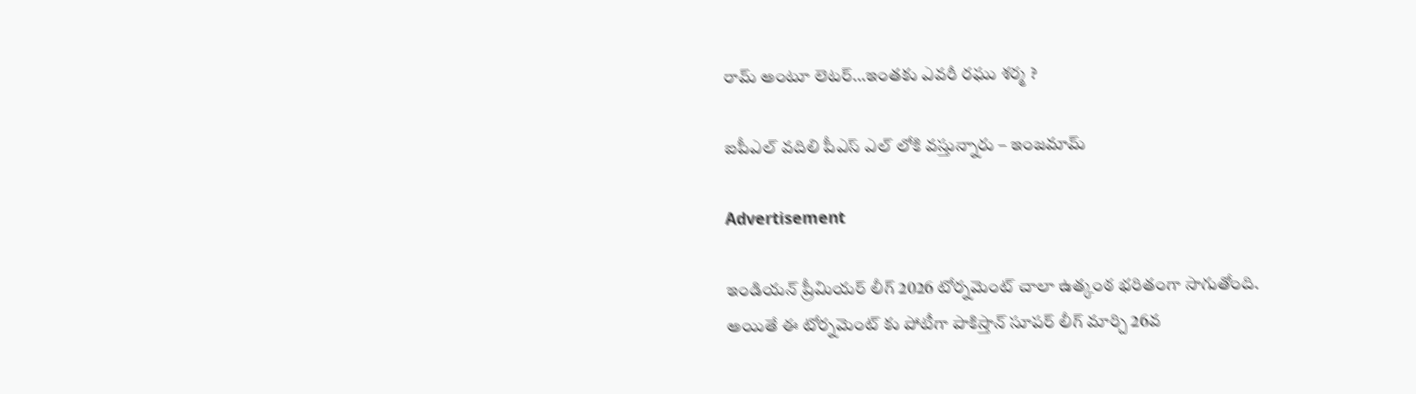రామ్ అంటూ లెట‌ర్‌…ఇంత‌కు ఎవ‌రీ రఘు శర్మ ?

ఐపీఎల్ వ‌దిలి పీఎస్ ఎల్ లోకి వ‌స్తున్నారు – ఇంజమామ్

Advertisement

ఇండియన్ ప్రీమియర్ లీగ్ 2026 టోర్నమెంట్ చాలా ఉత్కంఠ భరితంగా సాగుతోంది. అయితే ఈ టోర్నమెంట్ కు పోటీగా పాకిస్తాన్ సూపర్ లీగ్ మార్చి 26వ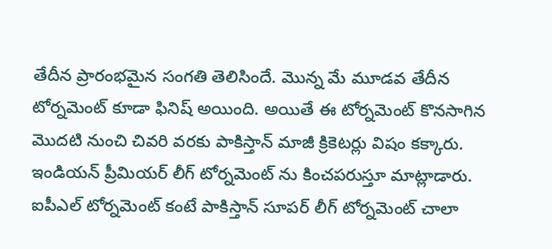తేదీన ప్రారంభమైన సంగతి తెలిసిందే. మొన్న మే మూడవ తేదీన టోర్నమెంట్ కూడా ఫినిష్ అయింది. అయితే ఈ టోర్నమెంట్ కొనసాగిన మొదటి నుంచి చివరి వరకు పాకిస్తాన్ మాజీ క్రికెటర్లు విషం కక్కారు. ఇండియన్ ప్రీమియర్ లీగ్ టోర్నమెంట్ ను కించపరుస్తూ మాట్లాడారు. ఐపీఎల్ టోర్నమెంట్ కంటే పాకిస్తాన్ సూపర్ లీగ్ టోర్నమెంట్ చాలా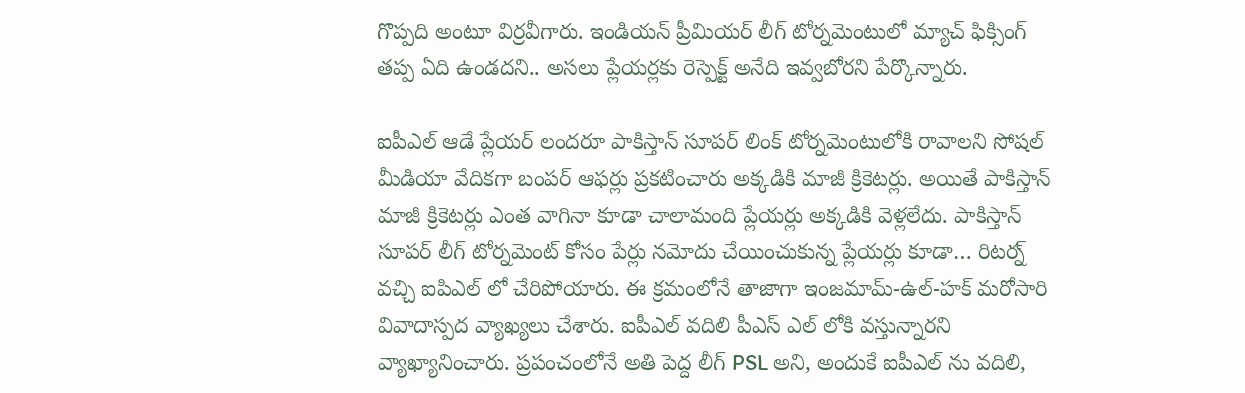గొప్పది అంటూ విర్రవీగారు. ఇండియన్ ప్రీమియర్ లీగ్ టోర్నమెంటులో మ్యాచ్ ఫిక్సింగ్ తప్ప ఏది ఉండదని.. అసలు ప్లేయర్లకు రెస్పెక్ట్ అనేది ఇవ్వబోరని పేర్కొన్నారు.

ఐపీఎల్ ఆడే ప్లేయర్ లందరూ పాకిస్తాన్ సూపర్ లింక్ టోర్నమెంటులోకి రావాలని సోషల్ మీడియా వేదికగా బంపర్ ఆఫర్లు ప్రకటించారు అక్కడికి మాజీ క్రికెటర్లు. అయితే పాకిస్తాన్ మాజీ క్రికెటర్లు ఎంత వాగినా కూడా చాలామంది ప్లేయర్లు అక్కడికి వెళ్లలేదు. పాకిస్తాన్ సూపర్ లీగ్ టోర్నమెంట్ కోసం పేర్లు నమోదు చేయించుకున్న ప్లేయర్లు కూడా… రిటర్న్ వచ్చి ఐపిఎల్ లో చేరిపోయారు. ఈ క్రమంలోనే తాజాగా ఇంజమామ్-ఉల్-హక్ మరోసారి వివాదాస్పద వ్యాఖ్యలు చేశారు. ఐపీఎల్ వ‌దిలి పీఎస్ ఎల్ లోకి వ‌స్తున్నారని వ్యాఖ్యానించారు. ప్ర‌పంచంలోనే అతి పెద్ద లీగ్ PSL అని, అందుకే ఐపీఎల్ ను వ‌దిలి,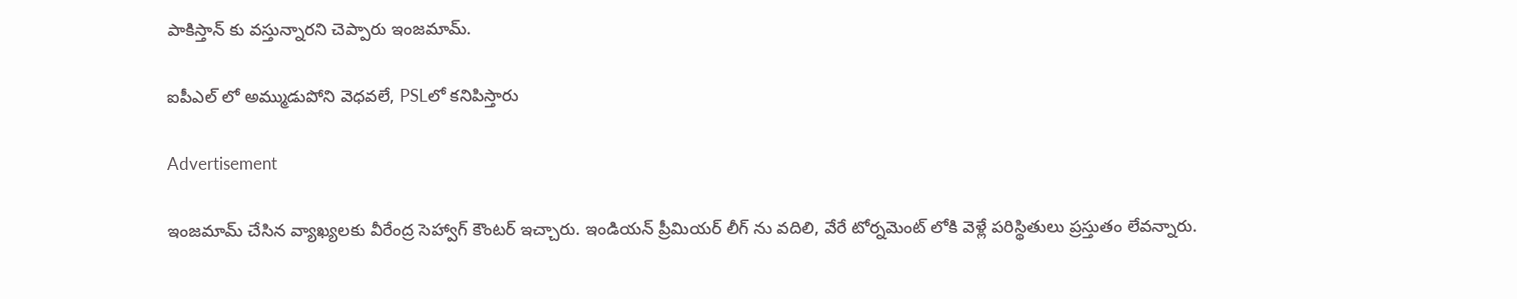పాకిస్తాన్ కు వ‌స్తున్నార‌ని చెప్పారు ఇంజమామ్.

ఐపీఎల్ లో అమ్ముడుపోని వెధ‌వ‌లే, PSLలో క‌నిపిస్తారు

Advertisement

ఇంజ‌మామ్ చేసిన వ్యాఖ్య‌ల‌కు వీరేంద్ర సెహ్వాగ్ కౌంట‌ర్ ఇచ్చారు. ఇండియ‌న్ ప్రీమియ‌ర్ లీగ్ ను వ‌దిలి, వేరే టోర్న‌మెంట్ లోకి వెళ్లే ప‌రిస్థితులు ప్రస్తుతం లేవ‌న్నారు.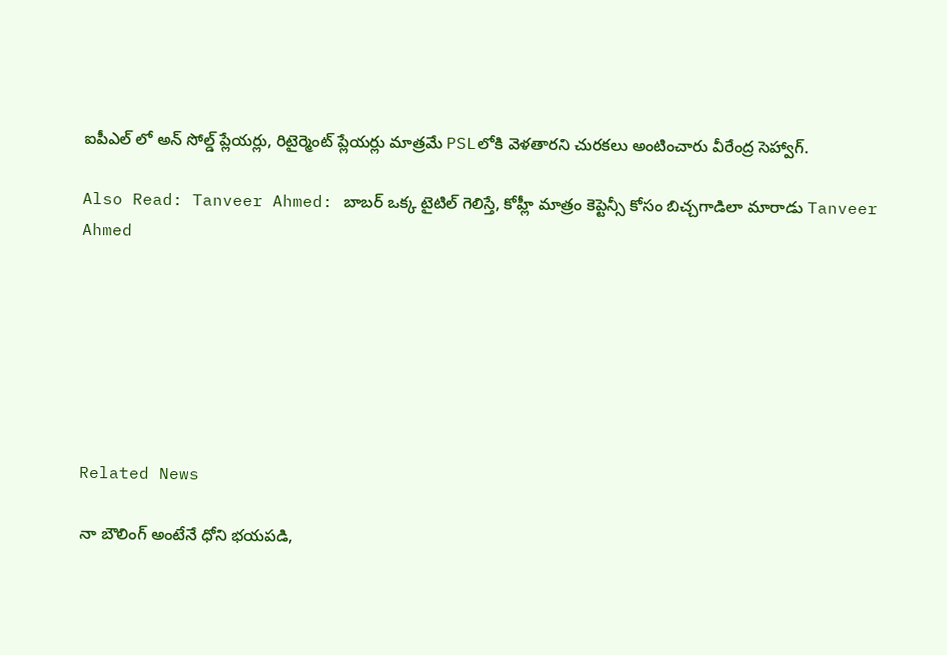ఐపీఎల్ లో అన్ సోల్డ్ ప్లేయ‌ర్లు, రిటైర్మెంట్ ప్లేయ‌ర్లు మాత్రమే PSLలోకి వెళ‌తార‌ని చుర‌క‌లు అంటించారు వీరేంద్ర సెహ్వాగ్.

Also Read: Tanveer Ahmed: బాబ‌ర్ ఒక్క‌ టైటిల్ గెలిస్తే, కోహ్లీ మాత్రం కెప్టెన్సీ కోసం బిచ్చగాడిలా మారాడు Tanveer Ahmed







Related News

నా బౌలింగ్ అంటేనే ధోని భ‌య‌ప‌డి,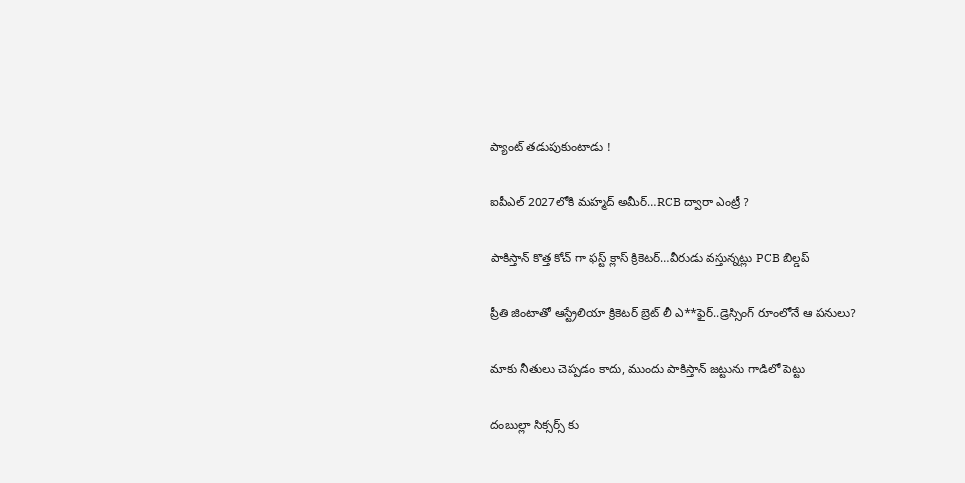ప్యాంట్ త‌డుపుకుంటాడు !

ఐపీఎల్ 2027లోకి మహ్మద్ అమీర్…RCB ద్వారా ఎంట్రీ ?

పాకిస్తాన్ కొత్త‌ కోచ్ గా ఫ‌స్ట్ క్లాస్ క్రికెట‌ర్‌…వీరుడు వ‌స్తున్న‌ట్లు PCB బిల్డ‌ప్

ప్రీతి జింటాతో ఆస్ట్రేలియా క్రికెట‌ర్‌ బ్రెట్ లీ ఎ**ఫైర్‌..డ్రెస్సింగ్ రూంలోనే ఆ ప‌నులు?

మాకు నీతులు చెప్ప‌డం కాదు, ముందు పాకిస్తాన్ జ‌ట్టును గాడిలో పెట్టు

దంబుల్లా సిక్సర్స్ కు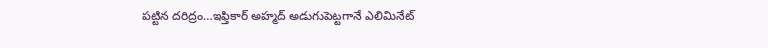ప‌ట్టిన ద‌రిద్రం…ఇఫ్తికార్ అహ్మద్ అడుగుపెట్ట‌గానే ఎలిమినేట్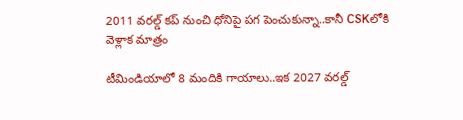2011 వ‌ర‌ల్డ్ క‌ప్ నుంచి ధోనిపై ప‌గ పెంచుకున్నా..కానీ CSKలోకి వెళ్లాక మాత్రం

టీమిండియాలో 8 మందికి గాయాలు..ఇక 2027 వ‌ర‌ల్డ్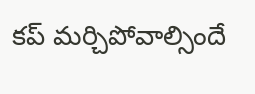క‌ప్ మ‌ర్చిపోవాల్సిందే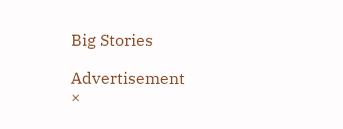Big Stories

Advertisement
×